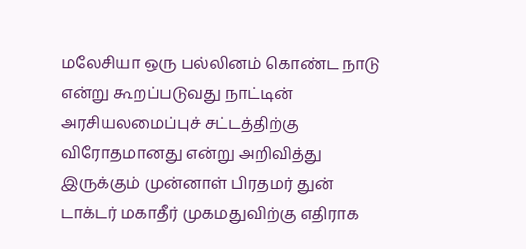மலேசியா ஒரு பல்லினம் கொண்ட நாடு என்று கூறப்படுவது நாட்டின் அரசியலமைப்புச் சட்டத்திற்கு விரோதமானது என்று அறிவித்து இருக்கும் முன்னாள் பிரதமர் துன் டாக்டர் மகாதீர் முகமதுவிற்கு எதிராக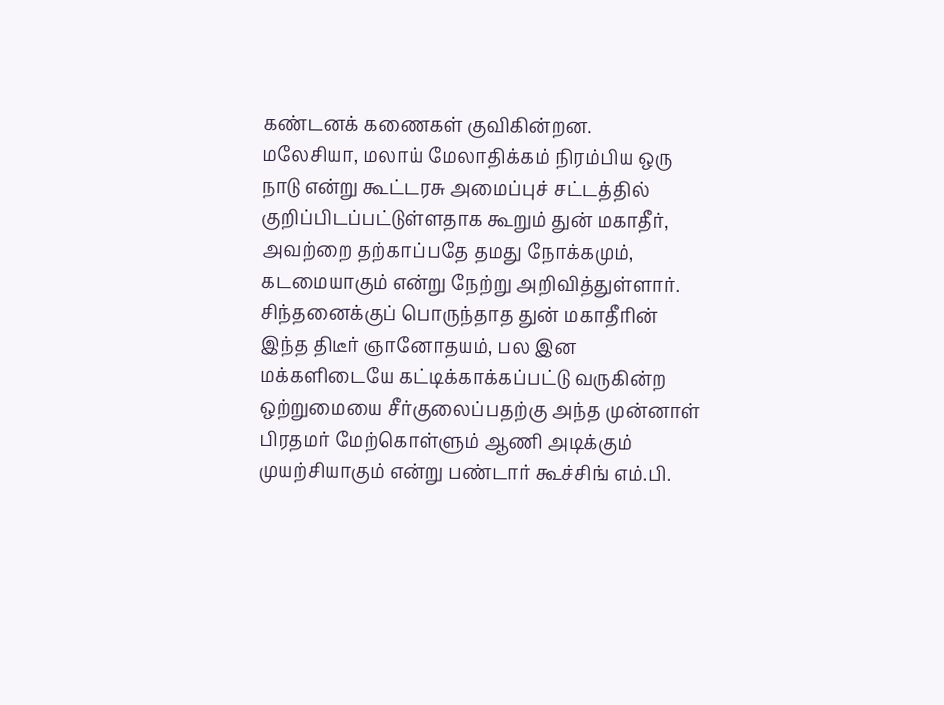கண்டனக் கணைகள் குவிகின்றன.
மலேசியா, மலாய் மேலாதிக்கம் நிரம்பிய ஒரு நாடு என்று கூட்டரசு அமைப்புச் சட்டத்தில் குறிப்பிடப்பட்டுள்ளதாக கூறும் துன் மகாதீர், அவற்றை தற்காப்பதே தமது நோக்கமும், கடமையாகும் என்று நேற்று அறிவித்துள்ளார்.
சிந்தனைக்குப் பொருந்தாத துன் மகாதீரின் இந்த திடீர் ஞானோதயம், பல இன மக்களிடையே கட்டிக்காக்கப்பட்டு வருகின்ற ஒற்றுமையை சீர்குலைப்பதற்கு அந்த முன்னாள் பிரதமர் மேற்கொள்ளும் ஆணி அடிக்கும் முயற்சியாகும் என்று பண்டார் கூச்சிங் எம்.பி.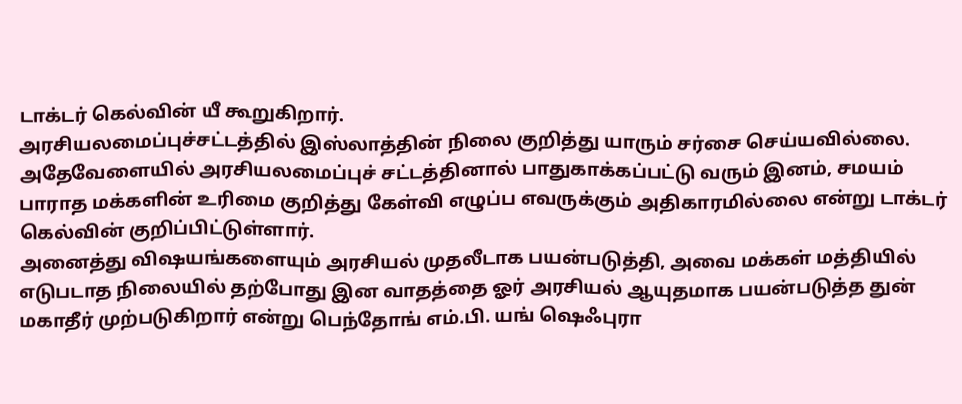டாக்டர் கெல்வின் யீ கூறுகிறார்.
அரசியலமைப்புச்சட்டத்தில் இஸ்லாத்தின் நிலை குறித்து யாரும் சர்சை செய்யவில்லை. அதேவேளையில் அரசியலமைப்புச் சட்டத்தினால் பாதுகாக்கப்பட்டு வரும் இனம், சமயம் பாராத மக்களின் உரிமை குறித்து கேள்வி எழுப்ப எவருக்கும் அதிகாரமில்லை என்று டாக்டர் கெல்வின் குறிப்பிட்டுள்ளார்.
அனைத்து விஷயங்களையும் அரசியல் முதலீடாக பயன்படுத்தி, அவை மக்கள் மத்தியில் எடுபடாத நிலையில் தற்போது இன வாதத்தை ஓர் அரசியல் ஆயுதமாக பயன்படுத்த துன் மகாதீர் முற்படுகிறார் என்று பெந்தோங் எம்.பி. யங் ஷெஃபுரா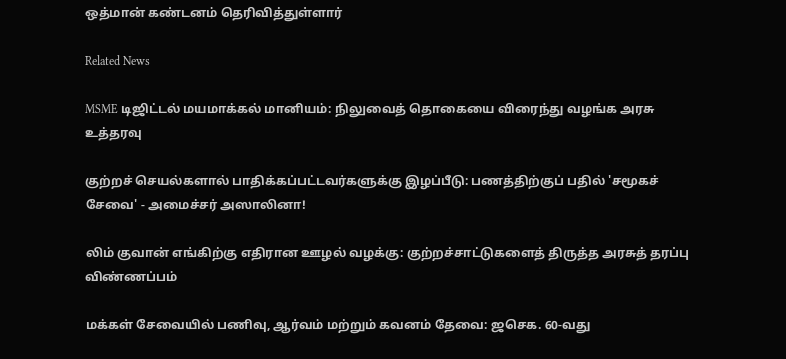ஒத்மான் கண்டனம் தெரிவித்துள்ளார்

Related News

MSME டிஜிட்டல் மயமாக்கல் மானியம்: நிலுவைத் தொகையை விரைந்து வழங்க அரசு உத்தரவு

குற்றச் செயல்களால் பாதிக்கப்பட்டவர்களுக்கு இழப்பீடு: பணத்திற்குப் பதில் 'சமூகச் சேவை' - அமைச்சர் அஸாலினா!

லிம் குவான் எங்கிற்கு எதிரான ஊழல் வழக்கு: குற்றச்சாட்டுகளைத் திருத்த அரசுத் தரப்பு விண்ணப்பம்

மக்கள் சேவையில் பணிவு, ஆர்வம் மற்றும் கவனம் தேவை: ஜசெக. 60-வது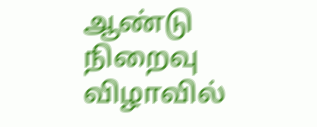ஆண்டு நிறைவு விழாவில்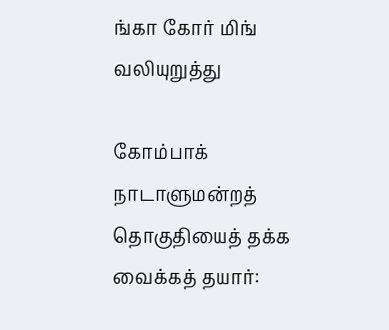ங்கா கோர் மிங் வலியுறுத்து

கோம்பாக் நாடாளுமன்றத் தொகுதியைத் தக்க வைக்கத் தயார்: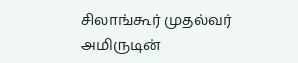சிலாங்கூர் முதல்வர் அமிருடின்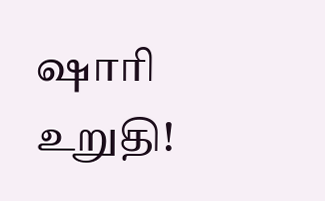ஷாரி உறுதி!